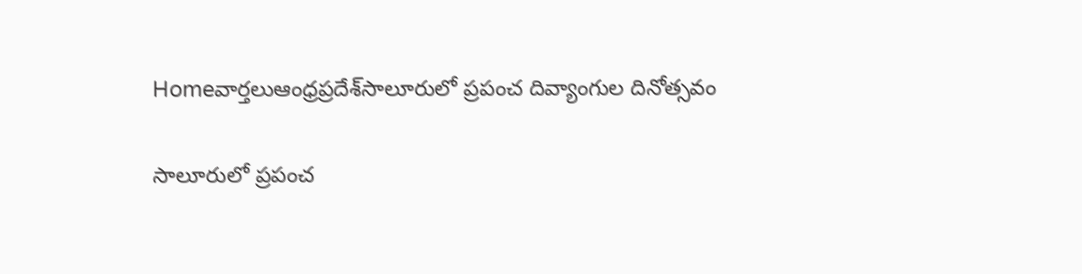Homeవార్తలుఆంధ్రప్రదేశ్‌సాలూరులో ప్రపంచ దివ్యాంగుల దినోత్సవం

సాలూరులో ప్రపంచ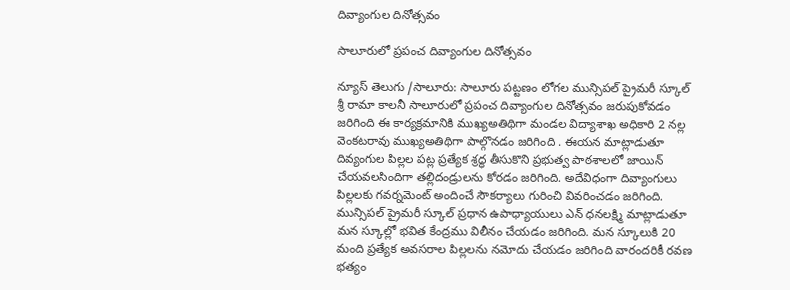దివ్యాంగుల దినోత్సవం

సాలూరులో ప్రపంచ దివ్యాంగుల దినోత్సవం

న్యూస్ తెలుగు /సాలూరు: సాలూరు పట్టణం లోగల మున్సిపల్ ప్రైమరీ స్కూల్ శ్రీ రామా కాలనీ సాలూరులో ప్రపంచ దివ్యాంగుల దినోత్సవం జరుపుకోవడం జరిగింది ఈ కార్యక్రమానికి ముఖ్యఅతిథిగా మండల విద్యాశాఖ అధికారి 2 నల్ల వెంకటరావు ముఖ్యఅతిథిగా పాల్గొనడం జరిగింది . ఈయన మాట్లాడుతూ దివ్యంగుల పిల్లల పట్ల ప్రత్యేక శ్రద్ధ తీసుకొని ప్రభుత్వ పాఠశాలలో జాయిన్ చేయవలసిందిగా తల్లిదండ్రులను కోరడం జరిగింది. అదేవిధంగా దివ్యాంగులు పిల్లలకు గవర్నమెంట్ అందించే సౌకర్యాలు గురించి వివరించడం జరిగింది. మున్సిపల్ ప్రైమరీ స్కూల్ ప్రధాన ఉపాధ్యాయులు ఎన్ ధనలక్ష్మి మాట్లాడుతూ మన స్కూల్లో భవిత కేంద్రము విలీనం చేయడం జరిగింది. మన స్కూలుకి 20 మంది ప్రత్యేక అవసరాల పిల్లలను నమోదు చేయడం జరిగింది వారందరికీ రవణ భత్యం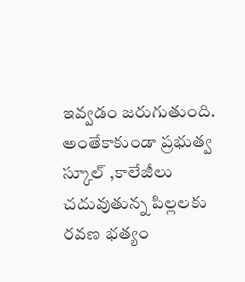ఇవ్వడం జరుగుతుంది. అంతేకాకుండా ప్రభుత్వ స్కూల్ ,కాలేజీలు చదువుతున్న పిల్లలకు రవణ భత్యం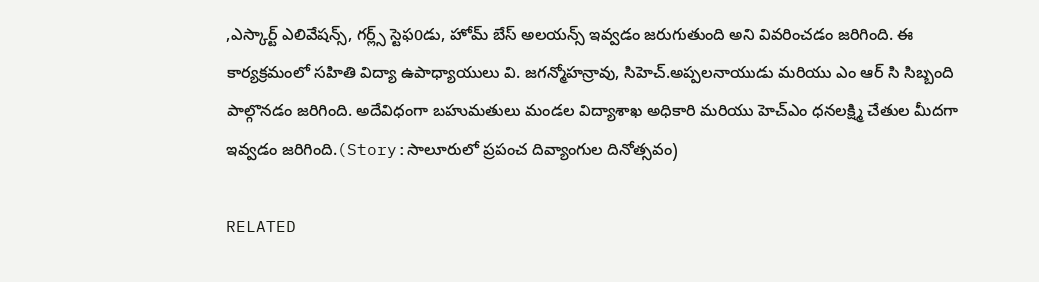,ఎస్కార్ట్ ఎలివేషన్స్, గర్ల్స్ స్టెఫ0డు, హోమ్ బేస్ అలయన్స్ ఇవ్వడం జరుగుతుంది అని వివరించడం జరిగింది. ఈ కార్యక్రమంలో సహితి విద్యా ఉపాధ్యాయులు వి. జగన్మోహన్రావు, సిహెచ్.అప్పలనాయుడు మరియు ఎం ఆర్ సి సిబ్బంది పాల్గొనడం జరిగింది. అదేవిధంగా బహుమతులు మండల విద్యాశాఖ అధికారి మరియు హెచ్ఎం ధనలక్ష్మి చేతుల మీదగా ఇవ్వడం జరిగింది.(Story:సాలూరులో ప్రపంచ దివ్యాంగుల దినోత్సవం)

RELATED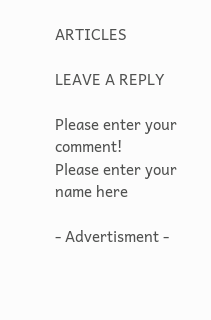ARTICLES

LEAVE A REPLY

Please enter your comment!
Please enter your name here

- Advertisment -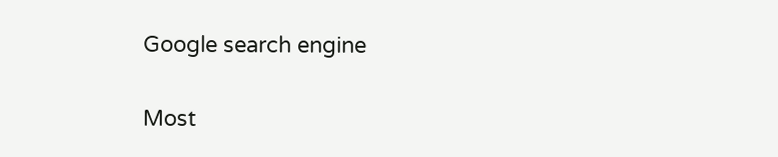Google search engine

Most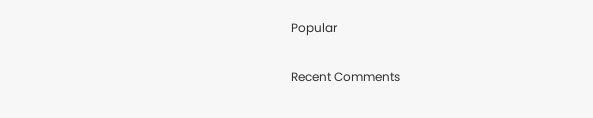Popular

Recent Comments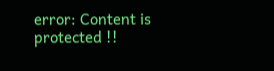error: Content is protected !!